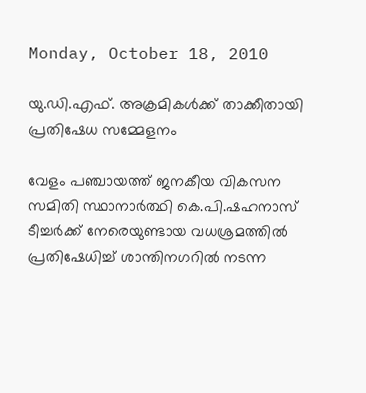Monday, October 18, 2010

യു.ഡി.എഫ്. അക്രമികള്‍ക്ക് താക്കീതായി പ്രതിഷേധ സമ്മേളനം

വേളം പഞ്ചായത്ത് ജനകീയ വികസന സമിതി സ്ഥാനാര്‍ത്ഥി കെ.പി.ഷഹനാസ് ടീച്ചര്‍ക്ക് നേരെയുണ്ടായ വധശ്രമത്തില്‍ പ്രതിഷേധിച്ച് ശാന്തിനഗറില്‍ നടന്ന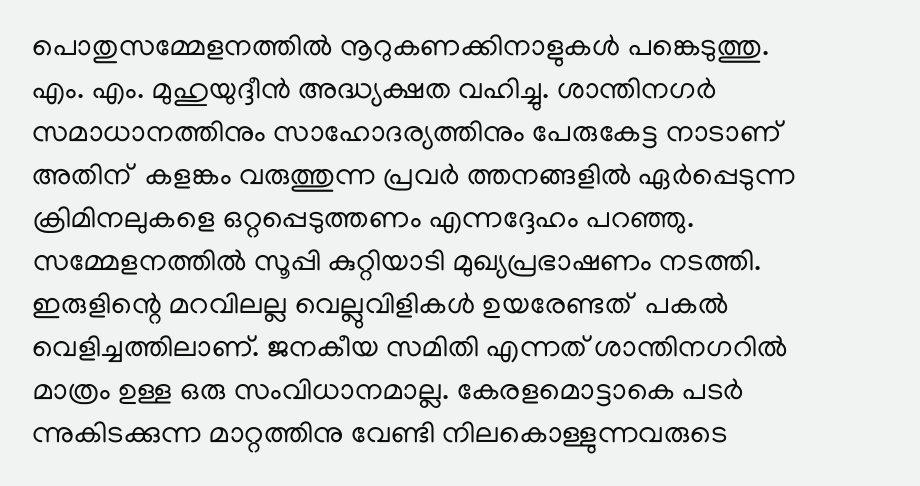പൊതുസമ്മേളനത്തില്‍ നൂറുകണക്കിനാളുകള്‍ പങ്കെടുത്തു. എം. എം. മുഹുയുദ്ദീന്‍ അദ്ധ്യക്ഷത വഹിച്ചു. ശാന്തിനഗര്‍ സമാധാനത്തിനും സാഹോദര്യത്തിനും പേരുകേട്ട നാടാണ്  അതിന്  കളങ്കം വരുത്തുന്ന പ്രവര്‍ ത്തനങ്ങളില്‍ ഏര്‍പ്പെടുന്ന ക്രിമിനലുകളെ ഒറ്റപ്പെടുത്തണം എന്നദ്ദേഹം പറഞ്ഞു.
സമ്മേളനത്തില്‍ സൂപ്പി കുറ്റിയാടി മുഖ്യപ്രഭാഷണം നടത്തി. ഇരുളിന്റെ മറവിലല്ല വെല്ലുവിളികള്‍ ഉയരേണ്ടത്  പകല്‍ വെളിച്ചത്തിലാണ്. ജനകീയ സമിതി എന്നത് ശാന്തിനഗറില്‍ മാത്രം ഉള്ള ഒരു സംവിധാനമാല്ല. കേരളമൊട്ടാകെ പടര്‍ ന്നുകിടക്കുന്ന മാറ്റത്തിനു വേണ്ടി നിലകൊള്ളുന്നവരുടെ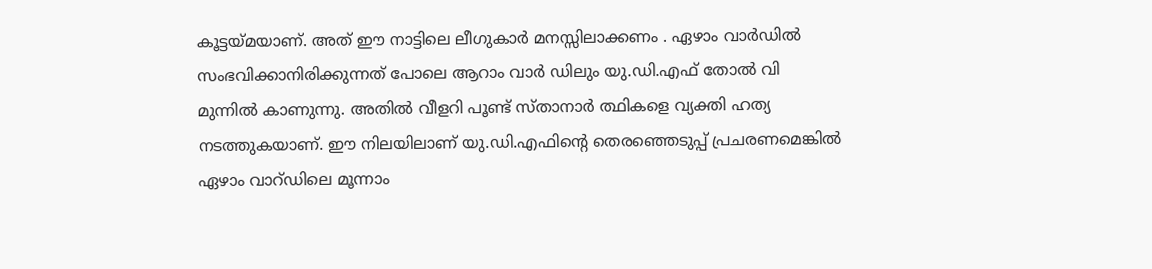കൂട്ടയ്മയാണ്. അത് ഈ നാട്ടിലെ ലീഗുകാര്‍ മനസ്സിലാക്കണം . ഏഴാം വാര്‍ഡില്‍ സംഭവിക്കാനിരിക്കുന്നത് പോലെ ആറാം വാര്‍ ഡിലും യു.ഡി.എഫ് തോല്‍ വി മുന്നില്‍ കാണുന്നു. അതില്‍ വീളറി പൂണ്ട് സ്താനാര്‍ ത്ഥികളെ വ്യക്തി ഹത്യ നടത്തുകയാണ്. ഈ നിലയിലാണ് യു.ഡി.എഫിന്റെ തെരഞ്ഞെടുപ്പ് പ്രചരണമെങ്കില്‍ ഏഴാം വാറ്ഡിലെ മൂന്നാം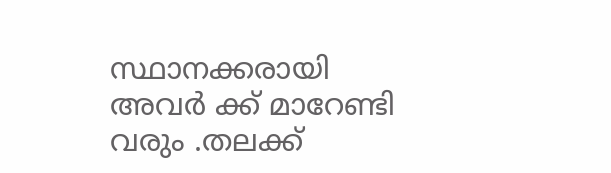സ്ഥാനക്കരായി അവര്‍ ക്ക് മാറേണ്ടി വരും .തലക്ക്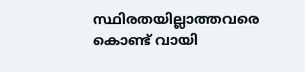സ്ഥിരതയില്ലാത്തവരെ കൊണ്ട് വായി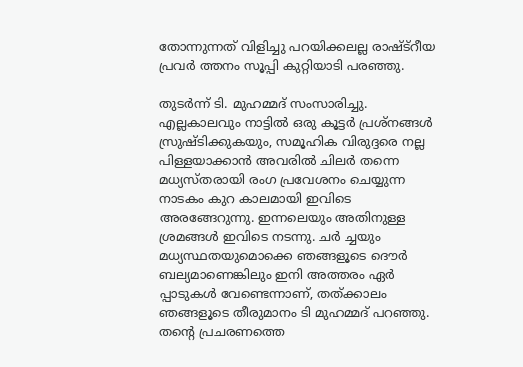തോന്നുന്നത് വിളിച്ചു പറയിക്കലല്ല രാഷ്ട്റീയ പ്രവര്‍ ത്തനം സൂപ്പി കുറ്റിയാടി പരഞ്ഞു.

തുടര്‍ന്ന് ടി. മുഹമ്മദ് സംസാരിച്ചു. എല്ലകാലവും നാട്ടില്‍ ഒരു കൂട്ടര്‍ പ്രശ്നങ്ങള്‍ സ്രുഷ്ടിക്കുകയും, സമൂഹിക വിരുദ്ദരെ നല്ല പിള്ളയാക്കാന്‍ അവരില്‍ ചിലര്‍ തന്നെ മധ്യസ്തരായി രംഗ പ്രവേശനം ചെയ്യുന്ന നാടകം കുറ കാലമായി ഇവിടെ അരങ്ങേറുന്നു. ഇന്നലെയും അതിനുള്ള ശ്രമങ്ങള്‍ ഇവിടെ നടന്നു. ചര്‍ ച്ചയും മധ്യസ്ഥതയുമൊക്കെ ഞങ്ങളൂടെ ദൌര്‍ ബല്യമാണെങ്കിലും ഇനി അത്തരം ഏര്‍ പ്പാടുകള്‍ വേണ്ടെന്നാണ്, തത്ക്കാലം ഞങ്ങളൂടെ തീരുമാനം ടി മുഹമ്മദ് പറഞ്ഞു.
തന്റെ പ്രചരണത്തെ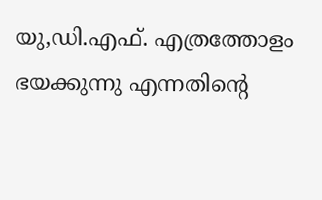യു,ഡി.എഫ്. എത്രത്തോളം ഭയക്കുന്നു എന്നതിന്റെ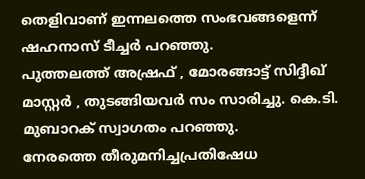തെളിവാണ് ഇന്നലത്തെ സംഭവങ്ങളെന്ന് ഷഹനാസ് ടീച്ചര്‍ പറഞ്ഞു.
പുത്തലത്ത് അഷ്രഫ് , മോരങ്ങാട്ട് സിദ്ദീഖ് മാസ്റ്റര്‍ , തുടങ്ങിയവര്‍ സം സാരിച്ചു. കെ.ടി. മുബാറക് സ്വാഗതം പറഞ്ഞു.
നേരത്തെ തീരുമനിച്ചപ്രതിഷേധ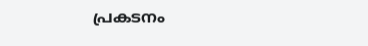പ്രകടനം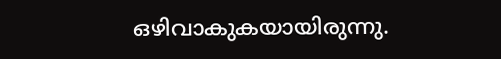ഒഴിവാകുകയായിരുന്നു.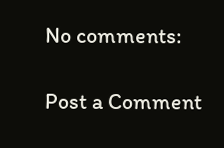No comments:

Post a Comment